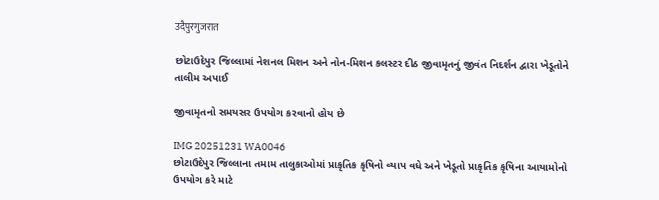उदैपुरगुजरात

છોટાઉદેપુર જિલ્લામાં નેશનલ મિશન અને નોન-મિશન કલસ્ટર દીઠ જીવામૃતનું જીવંત નિદર્શન દ્વારા ખેડૂતોને તાલીમ અપાઈ

જીવામૃતનો સમયસર ઉપયોગ કરવાનો હોય છે

IMG 20251231 WA0046
છોટાઉદેપુર જિલ્લાના તમામ તાલુકાઓમાં પ્રાકૃતિક કૃષિનો વ્યાપ વધે અને ખેડૂતો પ્રાકૃતિક કૃષિના આયામોનો ઉપયોગ કરે માટે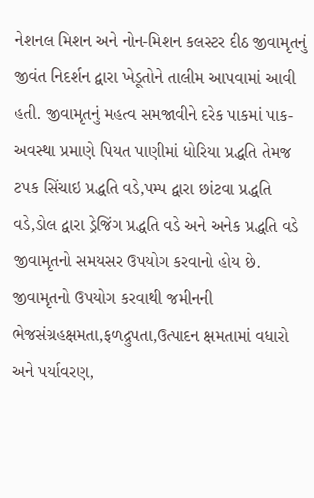નેશનલ મિશન અને નોન-મિશન કલસ્ટર દીઠ જીવામૃતનું જીવંત નિદર્શન દ્વારા ખેડૂતોને તાલીમ આપવામાં આવી હતી. જીવામૃતનું મહત્વ સમજાવીને દરેક પાકમાં પાક-અવસ્થા પ્રમાણે પિયત પાણીમાં ધોરિયા પ્રદ્ધતિ તેમજ ટપક સિંચાઇ પ્રદ્ધતિ વડે,પમ્પ દ્વારા છાંટવા પ્રદ્ધતિ વડે,ડોલ દ્વારા ડ્રેજિંગ પ્રદ્ધતિ વડે અને અનેક પ્રદ્ધતિ વડે જીવામૃતનો સમયસર ઉપયોગ કરવાનો હોય છે. જીવામૃતનો ઉપયોગ કરવાથી જમીનની ભેજસંગ્રહક્ષમતા,ફળદ્રુપતા,ઉત્પાદન ક્ષમતામાં વધારો અને પર્યાવરણ,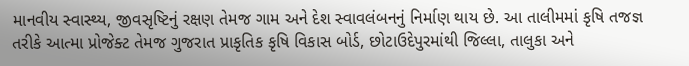માનવીય સ્વાસ્થ્ય, જીવસૃષ્ટિનું રક્ષણ તેમજ ગામ અને દેશ સ્વાવલંબનનું નિર્માણ થાય છે. આ તાલીમમાં કૃષિ તજજ્ઞ તરીકે આત્મા પ્રોજેક્ટ તેમજ ગુજરાત પ્રાકૃતિક કૃષિ વિકાસ બોર્ડ, છોટાઉદેપુરમાંથી જિલ્લા, તાલુકા અને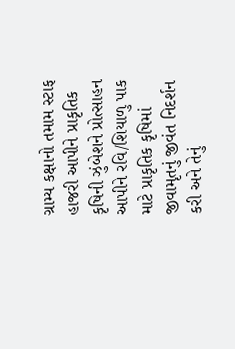ગ્રામ્ય કક્ષાનો તમામ સ્ટાફ હાજરી આપીને પ્રાકૃતિક કૃષિની ઝુંબેશને પ્રોત્સાહન આપીને રવિ/શિયાળુ પાક માટે પ્રાકૃતિક કૃષિમાં જીવામૃતનું જીવંત નિદર્શન કરી અને તેનું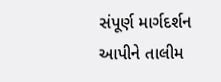સંપૂર્ણ માર્ગદર્શન આપીને તાલીમ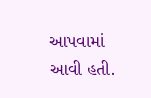આપવામાં આવી હતી.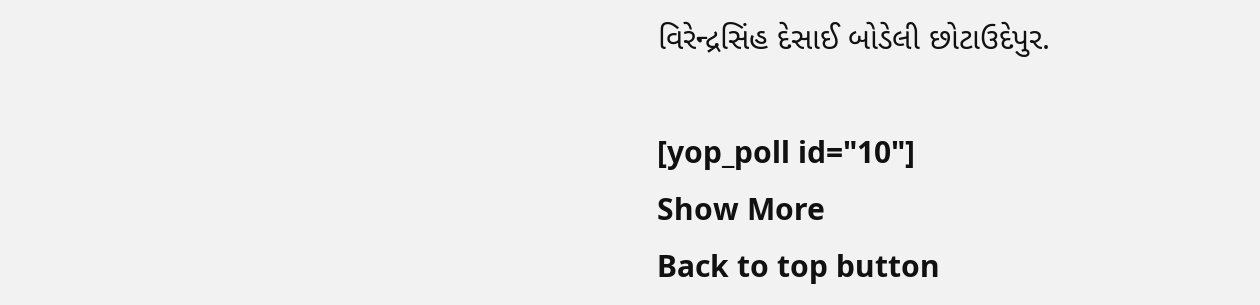વિરેન્દ્રસિંહ દેસાઈ બોડેલી છોટાઉદેપુર.

[yop_poll id="10"]
Show More
Back to top button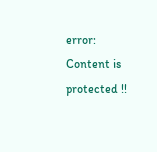error: Content is protected !!